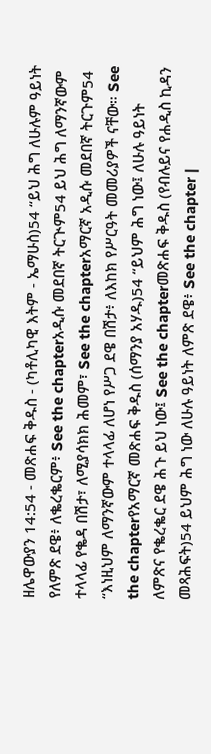ዘሌዋውያን 14:54 - መጽሐፍ ቅዱስ - (ካቶሊካዊ እትም - ኤማሁስ)54 “ይህ ሕግ ለሁሉም ዓይነት የለምጽ ደዌ፥ ለቈረቈርም፥ See the chapterአዲሱ መደበኛ ትርጒም54 ይህ ሕግ ለማንኛውም ተላላፊ የቈዳ በሽታ፣ ለሚያሳክክ ሕመም፣ See the chapterአማርኛ አዲሱ መደበኛ ትርጉም54 “እነዚህም ለማንኛውም ተላላፊ ለሆነ የሥጋ ደዌ በሽታ፥ ለእከክ የሥርዓት መመሪያዎች ናቸው። See the chapterየአማርኛ መጽሐፍ ቅዱስ (ሰማንያ አሃዱ)54 “ይህም ሕግ ነው፤ ለሁሉ ዓይነት ለምጽና የቈረቈር ደዌ ሕጉ ይህ ነው፤ See the chapterመጽሐፍ ቅዱስ (የብሉይና የሐዲስ ኪዳን መጻሕፍት)54 ይህም ሕግ ነው ለሁሉ ዓይነት ለምጽ ደዌ፥ See the chapter |